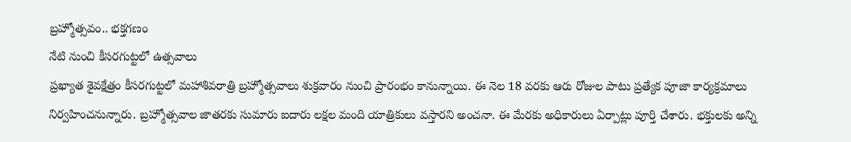బ్రహ్మోత్సవం.. భక్తగణం
నేటి నుంచి కీసరగుట్టలో ఉత్సవాలు
ప్రఖ్యాత శైవక్షేత్రం కీసరగుట్టలో మహాశివరాత్రి బ్రహ్మోత్సవాలు శుక్రవారం నుంచి ప్రారంభం కానున్నాయి. ఈ నెల 18 వరకు ఆరు రోజుల పాటు ప్రత్యేక పూజా కార్యక్రమాలు నిర్వహించనున్నారు. బ్రహ్మోత్సవాల జాతరకు సుమారు ఐదారు లక్షల మంది యాత్రికులు వస్తారని అంచనా. ఈ మేరకు అధికారులు ఏర్పాట్లు పూర్తి చేశారు. భక్తులకు అన్ని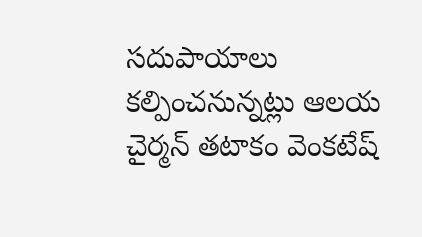సదుపాయాలు కల్పించనున్నట్లు ఆలయ చైర్మన్ తటాకం వెంకటేష్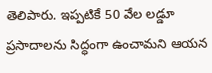తెలిపారు. ఇప్పటికే 50 వేల లడ్డూ ప్రసాదాలను సిద్ధంగా ఉంచామని ఆయన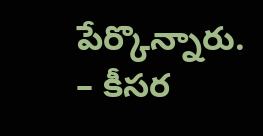పేర్కొన్నారు. – కీసర